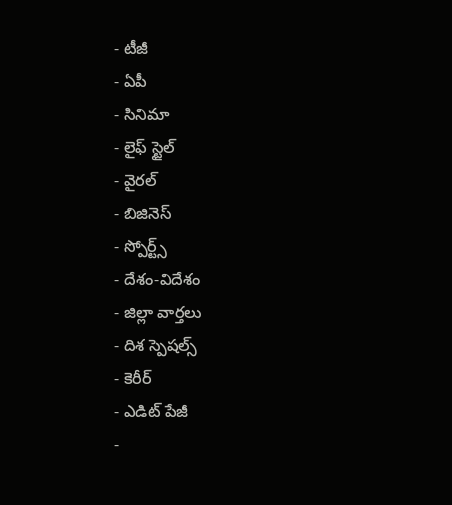- టీజీ
- ఏపీ
- సినిమా
- లైఫ్ స్టైల్
- వైరల్
- బిజినెస్
- స్పోర్ట్స్
- దేశం-విదేశం
- జిల్లా వార్తలు
- దిశ స్పెషల్స్
- కెరీర్
- ఎడిట్ పేజీ
-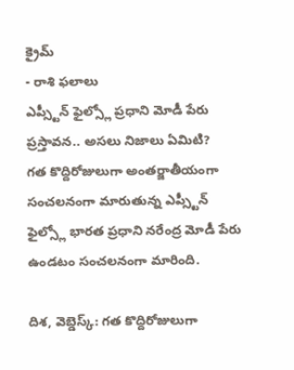క్రైమ్
- రాశి ఫలాలు
ఎప్స్టీన్ ఫైల్స్లో ప్రధాని మోడీ పేరు ప్రస్తావన.. అసలు నిజాలు ఏమిటి?
గత కొద్దిరోజులుగా అంతర్జాతీయంగా సంచలనంగా మారుతున్న ఎప్స్టీన్ ఫైల్స్లో భారత ప్రధాని నరేంద్ర మోడీ పేరు ఉండటం సంచలనంగా మారింది.

దిశ, వెబ్డెస్క్: గత కొద్దిరోజులుగా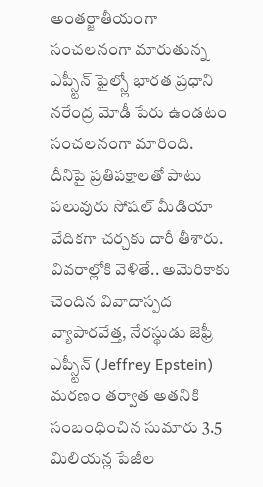అంతర్జాతీయంగా సంచలనంగా మారుతున్న ఎప్స్టీన్ ఫైల్స్లో భారత ప్రధాని నరేంద్ర మోడీ పేరు ఉండటం సంచలనంగా మారింది. దీనిపై ప్రతిపక్షాలతో పాటు పలువురు సోషల్ మీడియా వేదికగా చర్చకు దారీ తీశారు. వివరాల్లోకి వెళితే.. అమెరికాకు చెందిన వివాదాస్పద వ్యాపారవేత్త, నేరస్థుడు జెఫ్రీ ఎప్స్టీన్ (Jeffrey Epstein) మరణం తర్వాత అతనికి సంబంధించిన సుమారు 3.5 మిలియన్ల పేజీల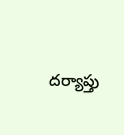దర్యాప్తు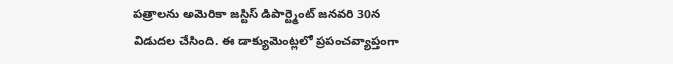పత్రాలను అమెరికా జస్టిస్ డిపార్ట్మెంట్ జనవరి 30న విడుదల చేసింది. ఈ డాక్యుమెంట్లలో ప్రపంచవ్యాప్తంగా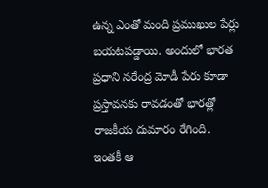ఉన్న ఎంతో మంది ప్రముఖుల పేర్లు బయటపడ్డాయి. అందులో భారత ప్రధాని నరేంద్ర మోడీ పేరు కూడా ప్రస్తావనకు రావడంతో భారత్లో రాజకీయ దుమారం రేగింది.
ఇంతకీ ఆ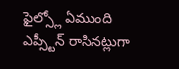ఫైల్స్లో ఏముంది
ఎప్స్టీన్ రాసినట్లుగా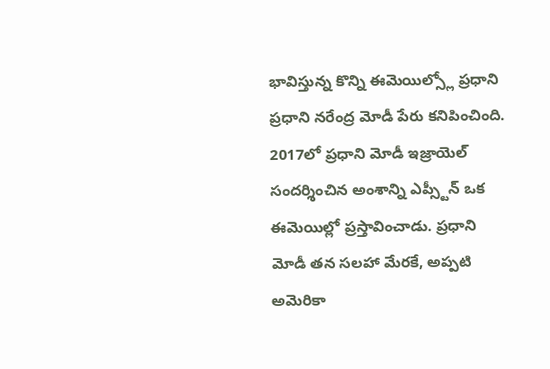భావిస్తున్న కొన్ని ఈమెయిల్స్లో ప్రధాని ప్రధాని నరేంద్ర మోడీ పేరు కనిపించింది. 2017లో ప్రధాని మోడీ ఇజ్రాయెల్ సందర్శించిన అంశాన్ని ఎప్స్టీన్ ఒక ఈమెయిల్లో ప్రస్తావించాడు. ప్రధాని మోడీ తన సలహా మేరకే, అప్పటి అమెరికా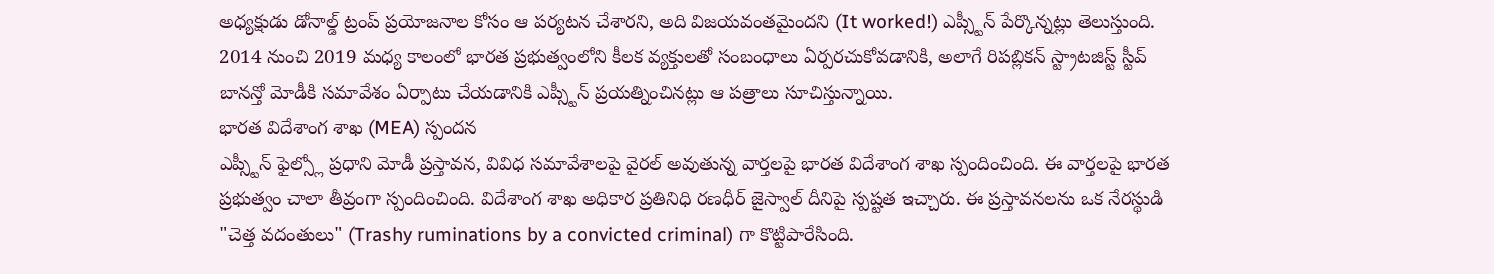అధ్యక్షుడు డోనాల్డ్ ట్రంప్ ప్రయోజనాల కోసం ఆ పర్యటన చేశారని, అది విజయవంతమైందని (It worked!) ఎప్స్టీన్ పేర్కొన్నట్లు తెలుస్తుంది. 2014 నుంచి 2019 మధ్య కాలంలో భారత ప్రభుత్వంలోని కీలక వ్యక్తులతో సంబంధాలు ఏర్పరచుకోవడానికి, అలాగే రిపబ్లికన్ స్ట్రాటజిస్ట్ స్టీవ్ బానన్తో మోడీకి సమావేశం ఏర్పాటు చేయడానికి ఎప్స్టీన్ ప్రయత్నించినట్లు ఆ పత్రాలు సూచిస్తున్నాయి.
భారత విదేశాంగ శాఖ (MEA) స్పందన
ఎప్స్టీన్ ఫైల్స్లో ప్రధాని మోడీ ప్రస్తావన, వివిధ సమావేశాలపై వైరల్ అవుతున్న వార్తలపై భారత విదేశాంగ శాఖ స్పందించింది. ఈ వార్తలపై భారత ప్రభుత్వం చాలా తీవ్రంగా స్పందించింది. విదేశాంగ శాఖ అధికార ప్రతినిధి రణధీర్ జైస్వాల్ దీనిపై స్పష్టత ఇచ్చారు. ఈ ప్రస్తావనలను ఒక నేరస్థుడి "చెత్త వదంతులు" (Trashy ruminations by a convicted criminal) గా కొట్టిపారేసింది.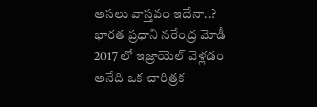అసలు వాస్తవం ఇదేనా..?
భారత ప్రధాని నరేంద్ర మోడీ 2017 లో ఇజ్రాయెల్ వెళ్లడం అనేది ఒక చారిత్రక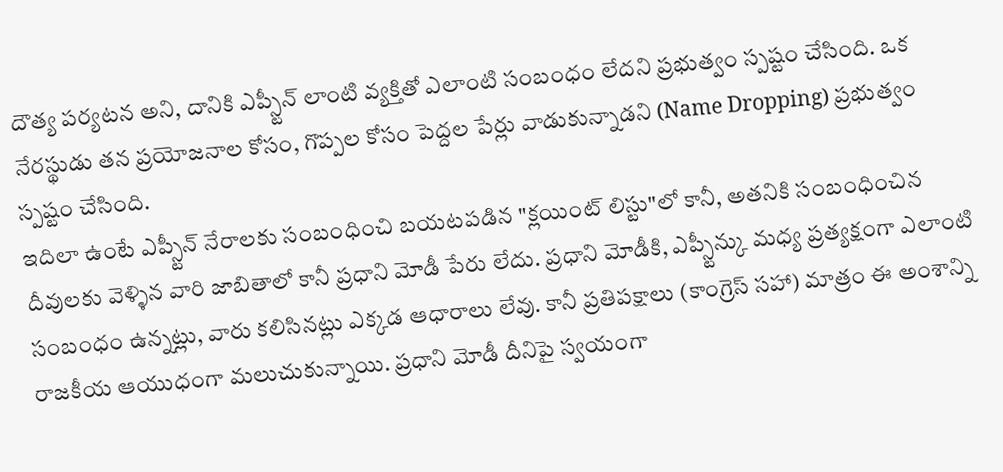దౌత్య పర్యటన అని, దానికి ఎప్స్టీన్ లాంటి వ్యక్తితో ఎలాంటి సంబంధం లేదని ప్రభుత్వం స్పష్టం చేసింది. ఒక నేరస్థుడు తన ప్రయోజనాల కోసం, గొప్పల కోసం పెద్దల పేర్లు వాడుకున్నాడని (Name Dropping) ప్రభుత్వం స్పష్టం చేసింది.
ఇదిలా ఉంటే ఎప్స్టీన్ నేరాలకు సంబంధించి బయటపడిన "క్లయింట్ లిస్టు"లో కానీ, అతనికి సంబంధించిన దీవులకు వెళ్ళిన వారి జాబితాలో కానీ ప్రధాని మోడీ పేరు లేదు. ప్రధాని మోడీకి, ఎప్స్టీన్కు మధ్య ప్రత్యక్షంగా ఎలాంటి సంబంధం ఉన్నట్లు, వారు కలిసినట్లు ఎక్కడ ఆధారాలు లేవు. కానీ ప్రతిపక్షాలు (కాంగ్రెస్ సహా) మాత్రం ఈ అంశాన్ని రాజకీయ ఆయుధంగా మలుచుకున్నాయి. ప్రధాని మోడీ దీనిపై స్వయంగా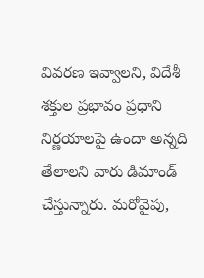వివరణ ఇవ్వాలని, విదేశీ శక్తుల ప్రభావం ప్రధాని నిర్ణయాలపై ఉందా అన్నది తేలాలని వారు డిమాండ్ చేస్తున్నారు. మరోవైపు,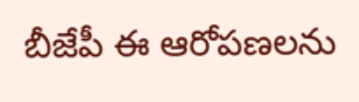బీజేపీ ఈ ఆరోపణలను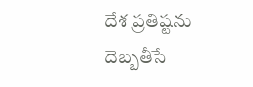దేశ ప్రతిష్టను దెబ్బతీసే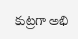కుట్రగా అభి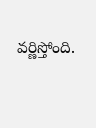వర్ణిస్తోంది.